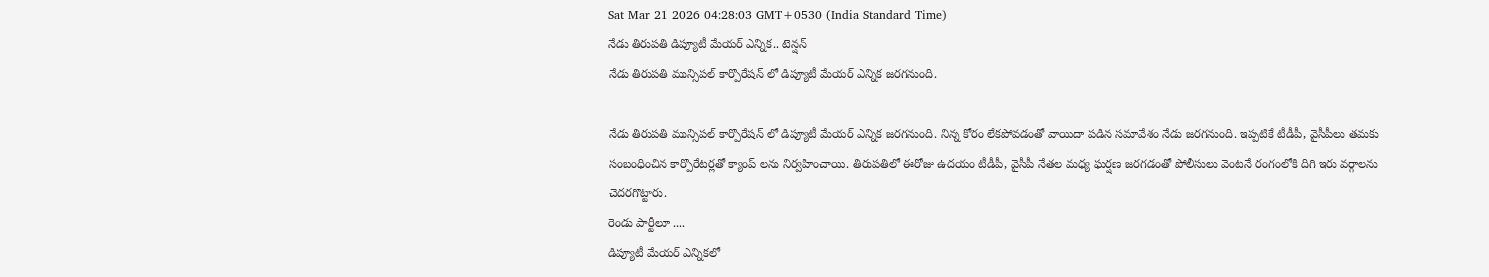Sat Mar 21 2026 04:28:03 GMT+0530 (India Standard Time)
నేడు తిరుపతి డిప్యూటీ మేయర్ ఎన్నిక.. టెన్షన్
నేడు తిరుపతి మున్సిపల్ కార్పొరేషన్ లో డిప్యూటీ మేయర్ ఎన్నిక జరగనుంది.

నేడు తిరుపతి మున్సిపల్ కార్పొరేషన్ లో డిప్యూటీ మేయర్ ఎన్నిక జరగనుంది. నిన్న కోరం లేకపోవడంతో వాయిదా పడిన సమావేశం నేడు జరగనుంది. ఇప్పటికే టీడీపీ, వైసీపీలు తమకు సంబంధించిన కార్పొరేటర్లతో క్యాంప్ లను నిర్వహించాయి. తిరుపతిలో ఈరోజు ఉదయం టీడీపీ, వైసీపీ నేతల మధ్య ఘర్షణ జరగడంతో పోలీసులు వెంటనే రంగంలోకి దిగి ఇరు వర్గాలను చెదరగొట్టారు.
రెండు పార్టీలూ ....
డిప్యూటీ మేయర్ ఎన్నికలో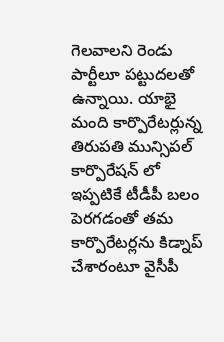గెలవాలని రెండు పార్టీలూ పట్టుదలతో ఉన్నాయి. యాభై మంది కార్పొరేటర్లున్న తిరుపతి మున్సిపల్ కార్పొరేషన్ లో ఇప్పటికే టీడీపీ బలం పెరగడంతో తమ కార్పొరేటర్లను కిడ్నాప్ చేశారంటూ వైసీపీ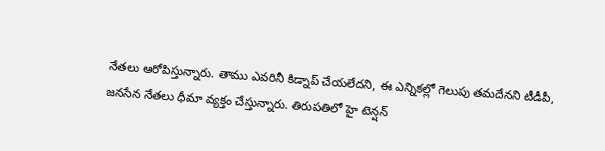నేతలు ఆరోపిస్తున్నారు. తాము ఎవరినీ కిడ్నాప్ చేయలేదని, ఈ ఎన్నికల్లో గెలుపు తమదేనని టీడీపీ, జనసేన నేతలు ధీమా వ్యక్తం చేస్తున్నారు. తిరుపతిలో హై టెన్షన్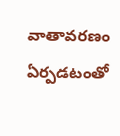వాతావరణం ఏర్పడటంతో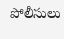పోలీసులు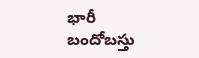భారీ బందోబస్తు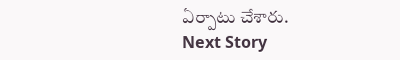ఏర్పాటు చేశారు.
Next Story